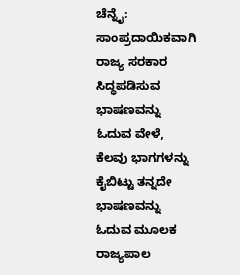ಚೆನ್ನೈ: ಸಾಂಪ್ರದಾಯಿಕವಾಗಿ ರಾಜ್ಯ ಸರಕಾರ ಸಿದ್ಧಪಡಿಸುವ ಭಾಷಣವನ್ನು ಓದುವ ವೇಳೆ, ಕೆಲವು ಭಾಗಗಳನ್ನು ಕೈಬಿಟ್ಟು ತನ್ನದೇ ಭಾಷಣವನ್ನು ಓದುವ ಮೂಲಕ ರಾಜ್ಯಪಾಲ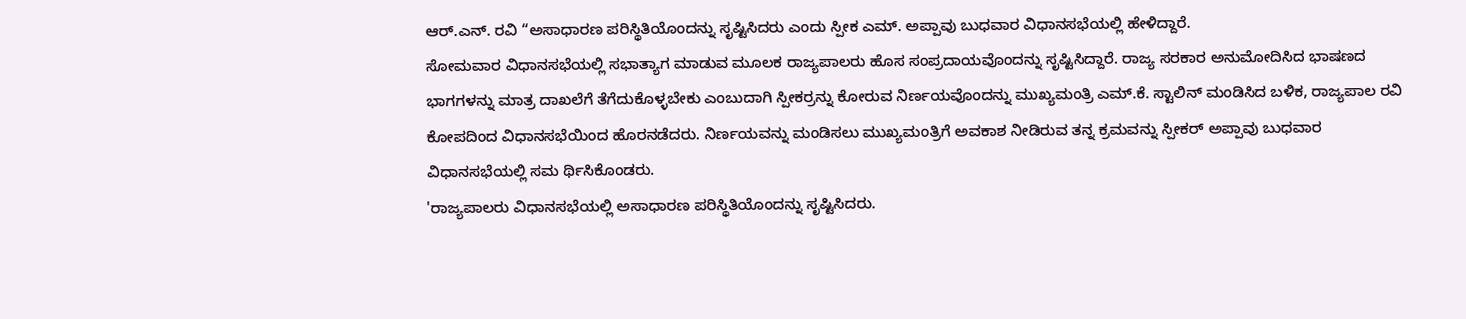ಆರ್.ಎನ್. ರವಿ “ಅಸಾಧಾರಣ ಪರಿಸ್ಥಿತಿಯೊಂದನ್ನು ಸೃಷ್ಟಿಸಿದರು ಎಂದು ಸ್ಪೀಕ ಎಮ್. ಅಪ್ಪಾವು ಬುಧವಾರ ವಿಧಾನಸಭೆಯಲ್ಲಿ ಹೇಳಿದ್ದಾರೆ.
ಸೋಮವಾರ ವಿಧಾನಸಭೆಯಲ್ಲಿ ಸಭಾತ್ಯಾಗ ಮಾಡುವ ಮೂಲಕ ರಾಜ್ಯಪಾಲರು ಹೊಸ ಸಂಪ್ರದಾಯವೊಂದನ್ನು ಸೃಷ್ಟಿಸಿದ್ದಾರೆ. ರಾಜ್ಯ ಸರಕಾರ ಅನುಮೋದಿಸಿದ ಭಾಷಣದ ಭಾಗಗಳನ್ನು ಮಾತ್ರ ದಾಖಲೆಗೆ ತೆಗೆದುಕೊಳ್ಳಬೇಕು ಎಂಬುದಾಗಿ ಸ್ಪೀಕರ್ರನ್ನು ಕೋರುವ ನಿರ್ಣಯವೊಂದನ್ನು ಮುಖ್ಯಮಂತ್ರಿ ಎಮ್.ಕೆ. ಸ್ಟಾಲಿನ್ ಮಂಡಿಸಿದ ಬಳಿಕ, ರಾಜ್ಯಪಾಲ ರವಿ ಕೋಪದಿಂದ ವಿಧಾನಸಭೆಯಿಂದ ಹೊರನಡೆದರು. ನಿರ್ಣಯವನ್ನು ಮಂಡಿಸಲು ಮುಖ್ಯಮಂತ್ರಿಗೆ ಅವಕಾಶ ನೀಡಿರುವ ತನ್ನ ಕ್ರಮವನ್ನು ಸ್ಪೀಕರ್ ಅಪ್ಪಾವು ಬುಧವಾರ ವಿಧಾನಸಭೆಯಲ್ಲಿ ಸಮ ರ್ಥಿಸಿಕೊಂಡರು.
'ರಾಜ್ಯಪಾಲರು ವಿಧಾನಸಭೆಯಲ್ಲಿ ಅಸಾಧಾರಣ ಪರಿಸ್ಥಿತಿಯೊಂದನ್ನು ಸೃಷ್ಟಿಸಿದರು.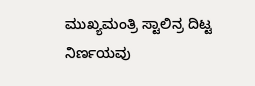ಮುಖ್ಯಮಂತ್ರಿ ಸ್ಟಾಲಿನ್ರ ದಿಟ್ಟ ನಿರ್ಣಯವು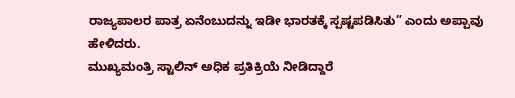ರಾಜ್ಯಪಾಲರ ಪಾತ್ರ ಏನೆಂಬುದನ್ನು ಇಡೀ ಭಾರತಕ್ಕೆ ಸ್ಪಷ್ಟಪಡಿಸಿತು” ಎಂದು ಅಪ್ಪಾವು ಹೇಳಿದರು.
ಮುಖ್ಯಮಂತ್ರಿ ಸ್ಟಾಲಿನ್ ಅಧಿಕ ಪ್ರತಿಕ್ರಿಯೆ ನೀಡಿದ್ದಾರೆ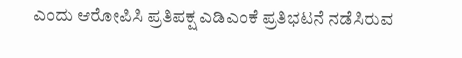ಎಂದು ಆರೋಪಿಸಿ ಪ್ರತಿಪಕ್ಷ ಎಡಿಎಂಕೆ ಪ್ರತಿಭಟನೆ ನಡೆಸಿರುವ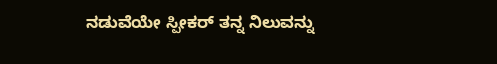ನಡುವೆಯೇ ಸ್ಪೀಕರ್ ತನ್ನ ನಿಲುವನ್ನು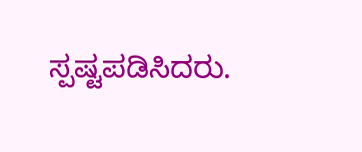ಸ್ಪಷ್ಟಪಡಿಸಿದರು.